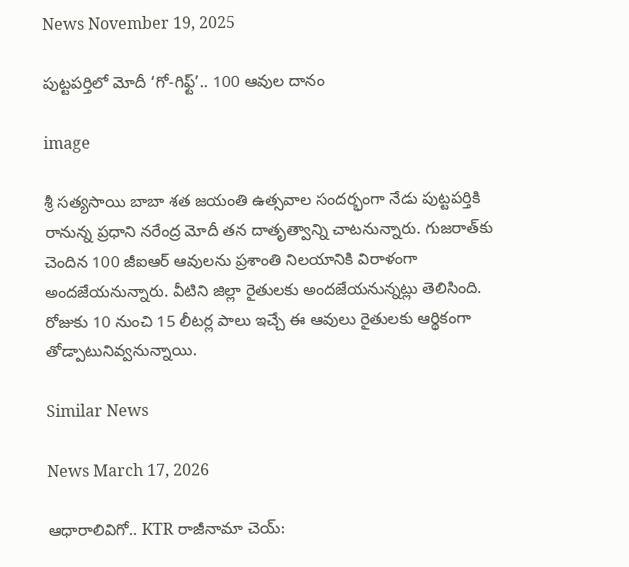News November 19, 2025

పుట్టపర్తిలో మోదీ ‘గో-గిఫ్ట్’.. 100 ఆవుల దానం

image

శ్రీ సత్యసాయి బాబా శత జయంతి ఉత్సవాల సందర్భంగా నేడు పుట్టపర్తికి రానున్న ప్రధాని నరేంద్ర మోదీ తన దాతృత్వాన్ని చాటనున్నారు. గుజరాత్‌కు చెందిన 100 జీఐఆర్ ఆవులను ప్రశాంతి నిలయానికి విరాళంగా అందజేయనున్నారు. వీటిని జిల్లా రైతులకు అందజేయనున్నట్లు తెలిసింది. రోజుకు 10 నుంచి 15 లీటర్ల పాలు ఇచ్చే ఈ ఆవులు రైతులకు ఆర్థికంగా తోడ్పాటునివ్వనున్నాయి.

Similar News

News March 17, 2026

ఆధారాలివిగో.. KTR రాజీనామా చెయ్: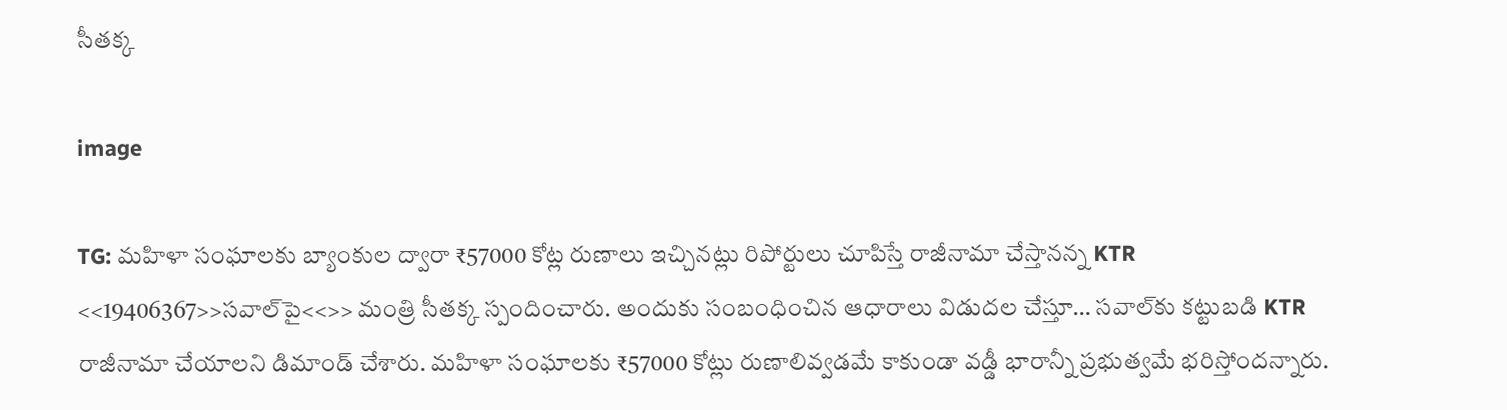సీతక్క

image

TG: మహిళా సంఘాలకు బ్యాంకుల ద్వారా ₹57000 కోట్ల రుణాలు ఇచ్చినట్లు రిపోర్టులు చూపిస్తే రాజీనామా చేస్తానన్న KTR <<19406367>>సవాల్‌పై<<>> మంత్రి సీతక్క స్పందించారు. అందుకు సంబంధించిన ఆధారాలు విడుదల చేస్తూ… సవాల్‌కు కట్టుబడి KTR రాజీనామా చేయాలని డిమాండ్ చేశారు. మహిళా సంఘాలకు ₹57000 కోట్లు రుణాలివ్వడమే కాకుండా వడ్డీ భారాన్నీ ప్రభుత్వమే భరిస్తోందన్నారు.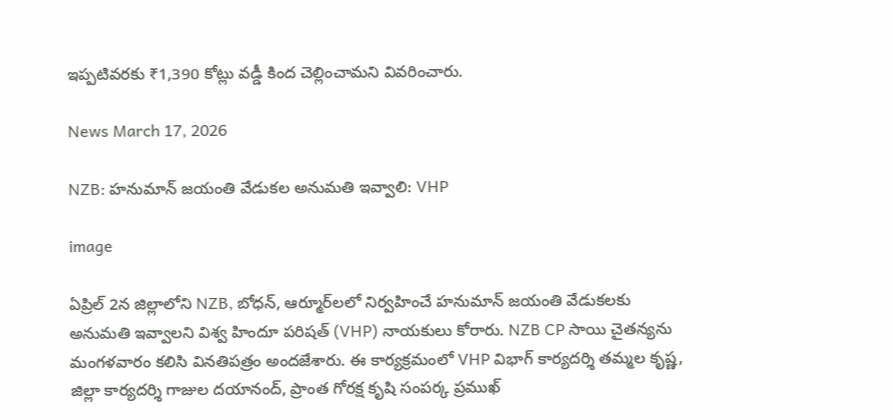ఇప్పటివరకు ₹1,390 కోట్లు వడ్డీ కింద చెల్లించామని వివరించారు.

News March 17, 2026

NZB: హనుమాన్ జయంతి వేడుకల అనుమతి ఇవ్వాలి: VHP

image

ఏప్రిల్ 2న జిల్లాలోని NZB, బోధన్, ఆర్మూర్‌లలో నిర్వహించే హనుమాన్ జయంతి వేడుకలకు అనుమతి ఇవ్వాలని విశ్వ హిందూ పరిషత్ (VHP) నాయకులు కోరారు. NZB CP సాయి చైతన్యను మంగళవారం కలిసి వినతిపత్రం అందజేశారు. ఈ కార్యక్రమంలో VHP విభాగ్ కార్యదర్శి తమ్మల కృష్ణ, జిల్లా కార్యదర్శి గాజుల దయానంద్, ప్రాంత గోరక్ష కృషి సంపర్క ప్రముఖ్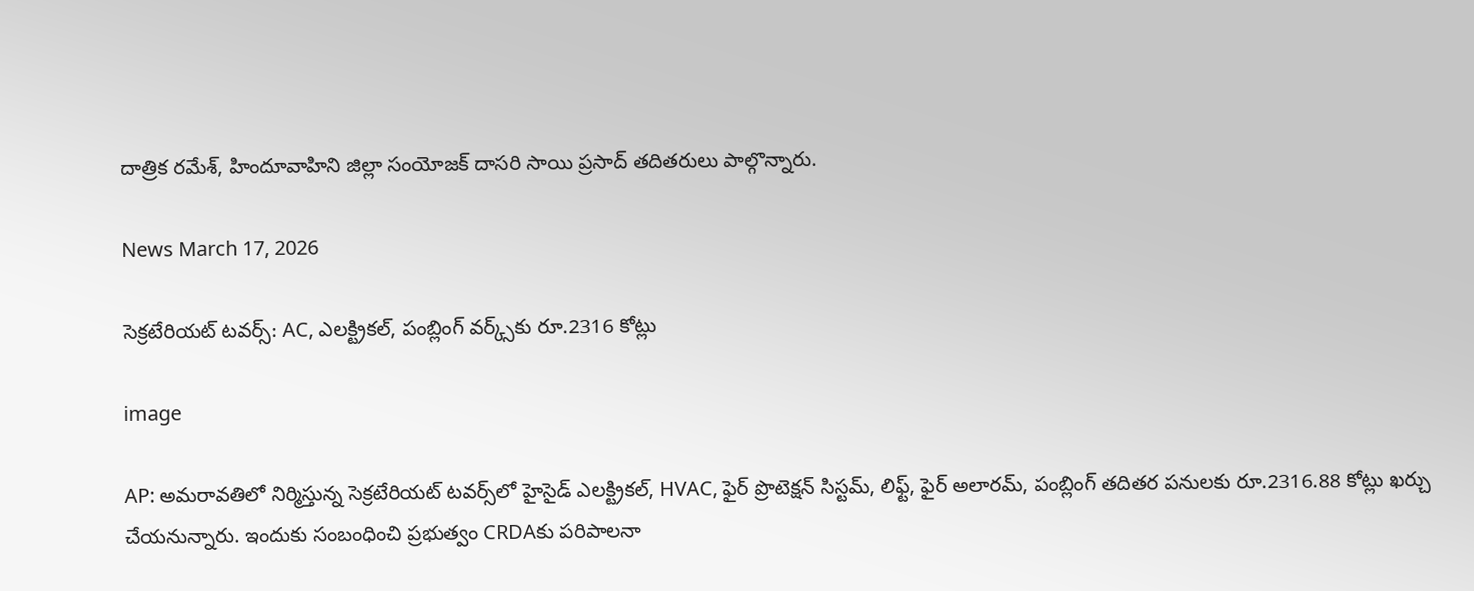దాత్రిక రమేశ్, హిందూవాహిని జిల్లా సంయోజక్ దాసరి సాయి ప్రసాద్ తదితరులు పాల్గొన్నారు.

News March 17, 2026

సెక్రటేరియట్ టవర్స్‌: AC, ఎలక్ట్రికల్, పంబ్లింగ్ వర్క్స్‌కు రూ.2316 కోట్లు

image

AP: అమరావతిలో నిర్మిస్తున్న సెక్రటేరియట్ టవర్స్‌లో హైసైడ్ ఎలక్ట్రికల్, HVAC, ఫైర్ ప్రొటెక్షన్ సిస్టమ్, లిఫ్ట్, ఫైర్ అలారమ్, పంబ్లింగ్ తదితర పనులకు రూ.2316.88 కోట్లు ఖర్చు చేయనున్నారు. ఇందుకు సంబంధించి ప్రభుత్వం CRDAకు పరిపాలనా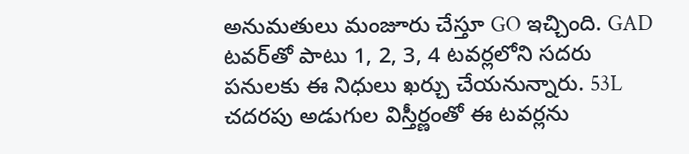అనుమతులు మంజూరు చేస్తూ GO ఇచ్చింది. GAD టవర్‌తో పాటు 1, 2, 3, 4 టవర్లలోని సదరు పనులకు ఈ నిధులు ఖర్చు చేయనున్నారు. 53L చదరపు అడుగుల విస్తీర్ణంతో ఈ టవర్లను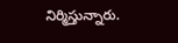నిర్మిస్తున్నారు.